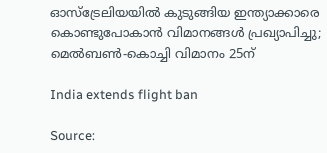ഓസ്‌ട്രേലിയയില്‍ കുടുങ്ങിയ ഇന്ത്യാക്കാരെ കൊണ്ടുപോകാന്‍ വിമാനങ്ങള്‍ പ്രഖ്യാപിച്ചു; മെല്‍ബണ്‍-കൊച്ചി വിമാനം 25ന്

India extends flight ban

Source: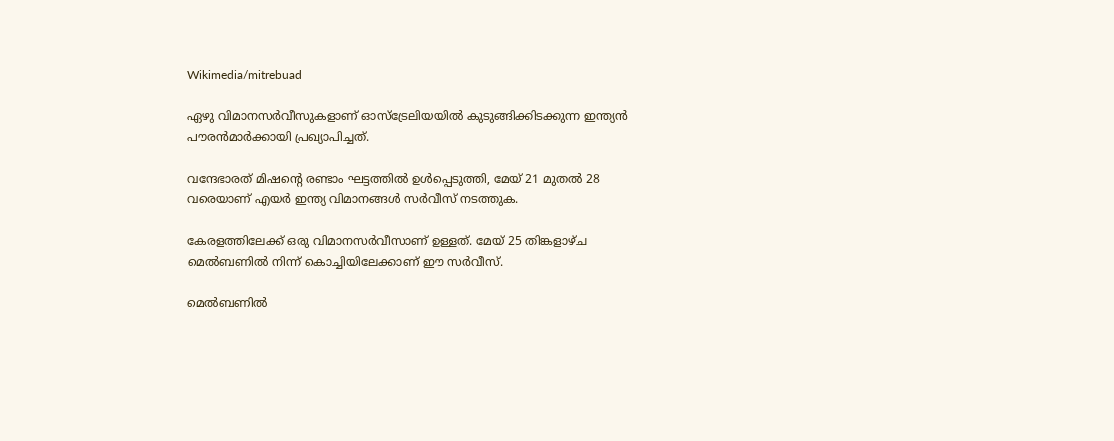Wikimedia/mitrebuad

ഏഴു വിമാനസര്‍വീസുകളാണ് ഓസ്‌ട്രേലിയയില്‍ കുടുങ്ങിക്കിടക്കുന്ന ഇന്ത്യന്‍ പൗരന്‍മാര്‍ക്കായി പ്രഖ്യാപിച്ചത്.

വന്ദേഭാരത് മിഷന്റെ രണ്ടാം ഘട്ടത്തില്‍ ഉള്‍പ്പെടുത്തി, മേയ് 21 മുതല്‍ 28 വരെയാണ് എയര്‍ ഇന്ത്യ വിമാനങ്ങള്‍ സര്‍വീസ് നടത്തുക.

കേരളത്തിലേക്ക് ഒരു വിമാനസര്‍വീസാണ് ഉള്ളത്. മേയ് 25 തിങ്കളാഴ്ച മെല്‍ബണില്‍ നിന്ന് കൊച്ചിയിലേക്കാണ് ഈ സര്‍വീസ്.

മെല്‍ബണില്‍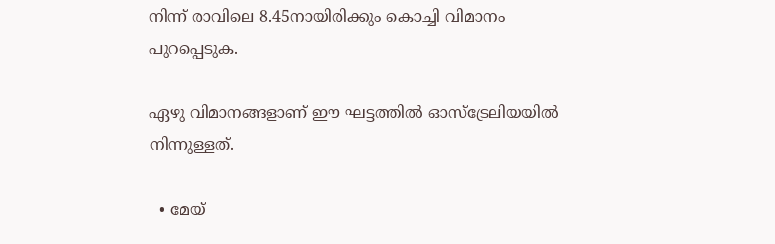നിന്ന് രാവിലെ 8.45നായിരിക്കും കൊച്ചി വിമാനം പുറപ്പെടുക.

ഏഴു വിമാനങ്ങളാണ് ഈ ഘട്ടത്തില്‍ ഓസ്‌ട്രേലിയയില്‍ നിന്നുള്ളത്.

  • മേയ്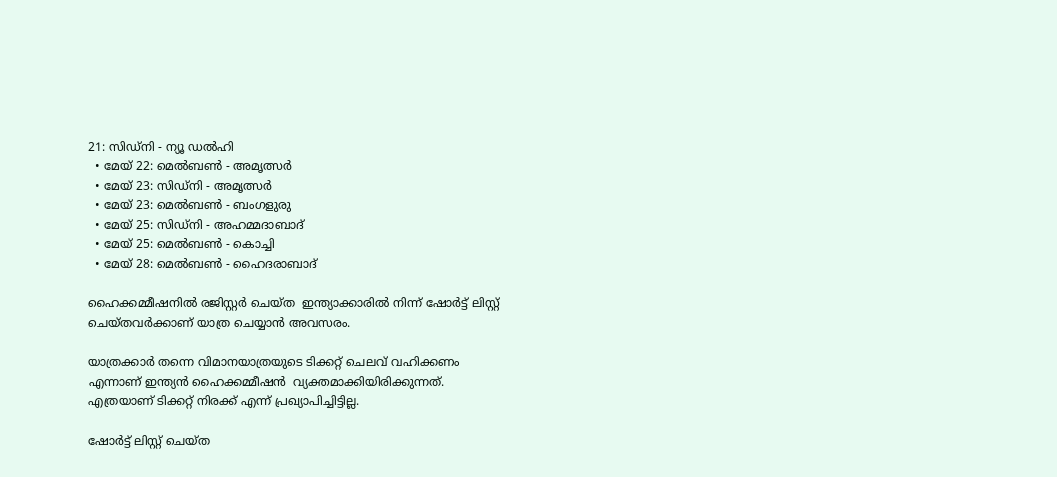21: സിഡ്‌നി - ന്യൂ ഡല്‍ഹി
  • മേയ് 22: മെല്‍ബണ്‍ - അമൃത്സര്‍
  • മേയ് 23: സിഡ്‌നി - അമൃത്സര്‍
  • മേയ് 23: മെല്‍ബണ്‍ - ബംഗളുരു
  • മേയ് 25: സിഡ്‌നി - അഹമ്മദാബാദ്
  • മേയ് 25: മെല്‍ബണ്‍ - കൊച്ചി
  • മേയ് 28: മെല്‍ബണ്‍ - ഹൈദരാബാദ്‌

ഹൈക്കമ്മീഷനില്‍ രജിസ്റ്റര്‍ ചെയ്ത  ഇന്ത്യാക്കാരില്‍ നിന്ന് ഷോര്‍ട്ട് ലിസ്റ്റ് ചെയ്തവര്‍ക്കാണ് യാത്ര ചെയ്യാന്‍ അവസരം.

യാത്രക്കാര്‍ തന്നെ വിമാനയാത്രയുടെ ടിക്കറ്റ് ചെലവ് വഹിക്കണം എന്നാണ് ഇന്ത്യന്‍ ഹൈക്കമ്മീഷന്‍  വ്യക്തമാക്കിയിരിക്കുന്നത്. എത്രയാണ് ടിക്കറ്റ് നിരക്ക് എന്ന് പ്രഖ്യാപിച്ചിട്ടില്ല.

ഷോര്‍ട്ട് ലിസ്റ്റ് ചെയ്ത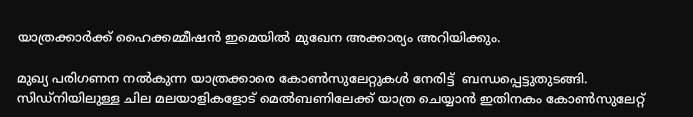യാത്രക്കാര്‍ക്ക് ഹൈക്കമ്മീഷന്‍ ഇമെയില്‍ മുഖേന അക്കാര്യം അറിയിക്കും.

മുഖ്യ പരിഗണന നല്‍കുന്ന യാത്രക്കാരെ കോണ്‍സുലേറ്റുകള്‍ നേരിട്ട്  ബന്ധപ്പെട്ടുതുടങ്ങി. സിഡ്‌നിയിലുള്ള ചില മലയാളികളോട് മെല്‍ബണിലേക്ക് യാത്ര ചെയ്യാന്‍ ഇതിനകം കോണ്‍സുലേറ്റ്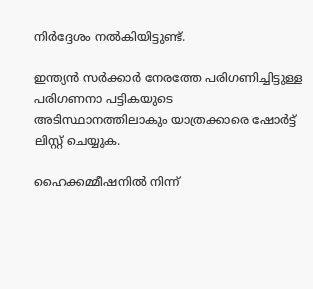നിര്‍ദ്ദേശം നല്‍കിയിട്ടുണ്ട്.

ഇന്ത്യന്‍ സര്‍ക്കാര്‍ നേരത്തേ പരിഗണിച്ചിട്ടുള്ള പരിഗണനാ പട്ടികയുടെ അടിസ്ഥാനത്തിലാകും യാത്രക്കാരെ ഷോര്‍ട്ട് ലിസ്റ്റ് ചെയ്യുക.

ഹൈക്കമ്മീഷനില്‍ നിന്ന്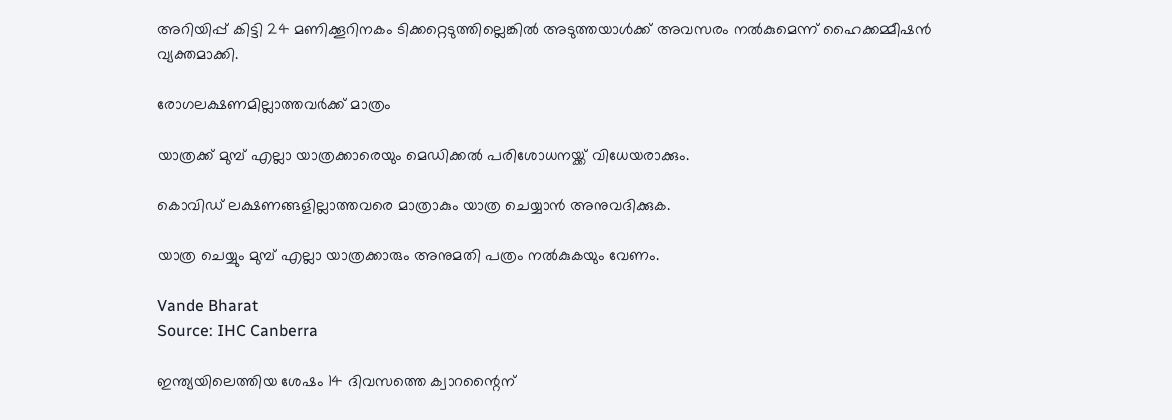അറിയിപ്പ് കിട്ടി 24 മണിക്കൂറിനകം ടിക്കറ്റെടുത്തില്ലെങ്കില്‍ അടുത്തയാള്‍ക്ക് അവസരം നല്‍കുമെന്ന് ഹൈക്കമ്മീഷന്‍  വ്യക്തമാക്കി.

രോഗലക്ഷണമില്ലാത്തവര്‍ക്ക് മാത്രം

യാത്രക്ക് മുമ്പ് എല്ലാ യാത്രക്കാരെയും മെഡിക്കല്‍ പരിശോധനയ്ക്ക് വിധേയരാക്കും.

കൊവിഡ് ലക്ഷണങ്ങളില്ലാത്തവരെ മാത്രാകും യാത്ര ചെയ്യാന്‍ അനുവദിക്കുക.

യാത്ര ചെയ്യും മുമ്പ് എല്ലാ യാത്രക്കാരും അനുമതി പത്രം നല്‍കുകയും വേണം.

Vande Bharat
Source: IHC Canberra

ഇന്ത്യയിലെത്തിയ ശേഷം 14 ദിവസത്തെ ക്വാറന്റൈന്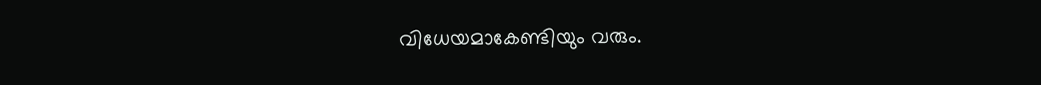വിധേയമാകേണ്ടിയും വരും.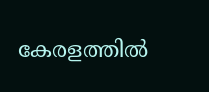കേരളത്തില്‍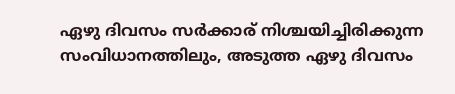ഏഴു ദിവസം സര്‍ക്കാര് നിശ്ചയിച്ചിരിക്കുന്ന സംവിധാനത്തിലും, അടുത്ത ഏഴു ദിവസം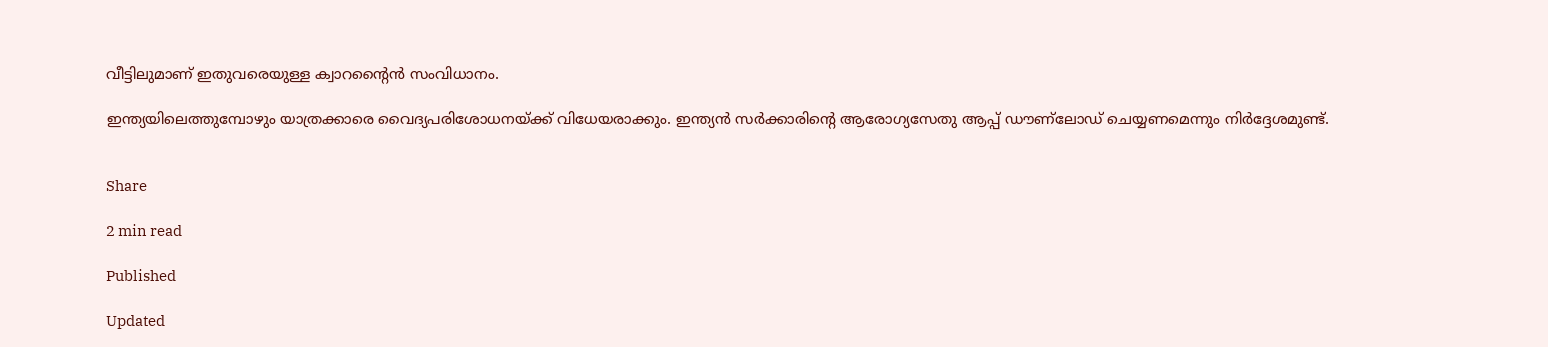വീട്ടിലുമാണ് ഇതുവരെയുള്ള ക്വാറന്റൈന്‍ സംവിധാനം.

ഇന്ത്യയിലെത്തുമ്പോഴും യാത്രക്കാരെ വൈദ്യപരിശോധനയ്ക്ക് വിധേയരാക്കും. ഇന്ത്യന്‍ സര്‍ക്കാരിന്റെ ആരോഗ്യസേതു ആപ്പ് ഡൗണ്‌ലോഡ് ചെയ്യണമെന്നും നിര്‍ദ്ദേശമുണ്ട്.


Share

2 min read

Published

Updated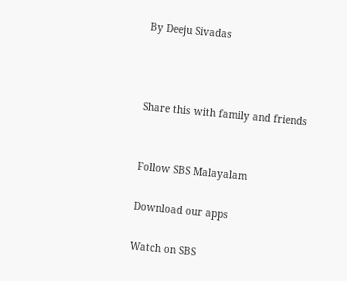By Deeju Sivadas



Share this with family and friends


Follow SBS Malayalam

Download our apps

Watch on SBS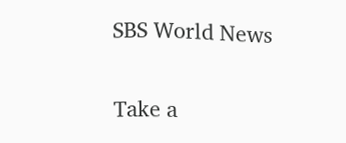SBS World News

Take a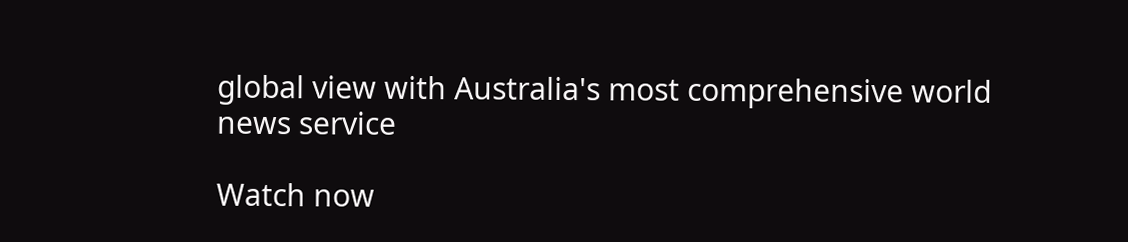global view with Australia's most comprehensive world news service

Watch now